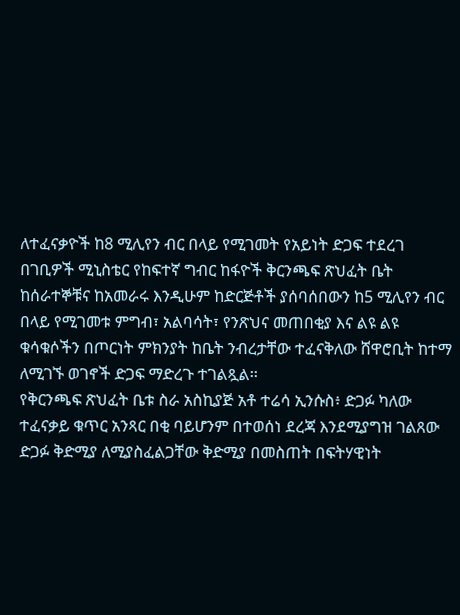ለተፈናቃዮች ከ8 ሚሊየን ብር በላይ የሚገመት የአይነት ድጋፍ ተደረገ
በገቢዎች ሚኒስቴር የከፍተኛ ግብር ከፋዮች ቅርንጫፍ ጽህፈት ቤት ከሰራተኞቹና ከአመራሩ እንዲሁም ከድርጅቶች ያሰባሰበውን ከ5 ሚሊየን ብር በላይ የሚገመቱ ምግብ፣ አልባሳት፣ የንጽህና መጠበቂያ እና ልዩ ልዩ ቁሳቁሶችን በጦርነት ምክንያት ከቤት ንብረታቸው ተፈናቅለው ሸዋሮቢት ከተማ ለሚገኙ ወገኖች ድጋፍ ማድረጉ ተገልጿል፡፡
የቅርንጫፍ ጽህፈት ቤቱ ስራ አስኪያጅ አቶ ተሬሳ ኢንሱስ፥ ድጋፉ ካለው ተፈናቃይ ቁጥር አንጻር በቂ ባይሆንም በተወሰነ ደረጃ እንደሚያግዝ ገልጸው ድጋፉ ቅድሚያ ለሚያስፈልጋቸው ቅድሚያ በመስጠት በፍትሃዊነት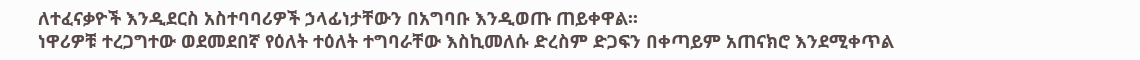ለተፈናቃዮች እንዲደርስ አስተባባሪዎች ኃላፊነታቸውን በአግባቡ እንዲወጡ ጠይቀዋል፡፡
ነዋሪዎቹ ተረጋግተው ወደመደበኛ የዕለት ተዕለት ተግባራቸው እስኪመለሱ ድረስም ድጋፍን በቀጣይም አጠናክሮ እንደሚቀጥል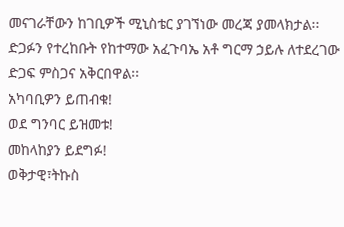መናገራቸውን ከገቢዎች ሚኒስቴር ያገኘነው መረጃ ያመላክታል፡፡
ድጋፉን የተረከቡት የከተማው አፈጉባኤ አቶ ግርማ ኃይሉ ለተደረገው ድጋፍ ምስጋና አቅርበዋል፡፡
አካባቢዎን ይጠብቁ!
ወደ ግንባር ይዝመቱ!
መከላከያን ይደግፉ!
ወቅታዊ፣ትኩስ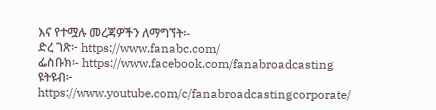እና የተሟሉ መረጃዎችን ለማግኘት፡-
ድረ ገጽ፦ https://www.fanabc.com/
ፌስቡክ፡- https://www.facebook.com/fanabroadcasting
ዩትዩብ፦ https://www.youtube.com/c/fanabroadcastingcorporate/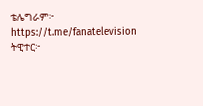ቴሌግራም፦ https://t.me/fanatelevision
ትዊተር፦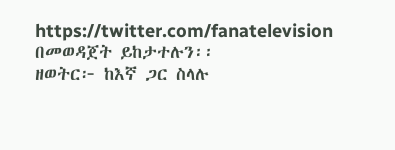https://twitter.com/fanatelevision በመወዳጀት ይከታተሉን፡፡
ዘወትር፦ ከእኛ ጋር ስላሉ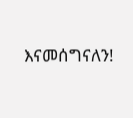እናመሰግናለን!